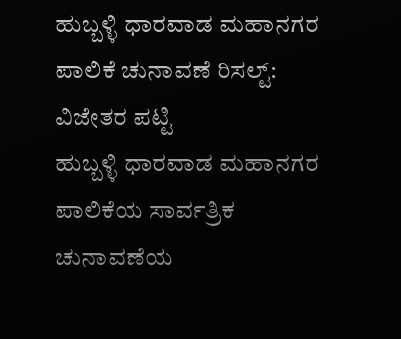ಹುಬ್ಬಳ್ಳಿ ಧಾರವಾಡ ಮಹಾನಗರ ಪಾಲಿಕೆ ಚುನಾವಣೆ ರಿಸಲ್ಟ್: ವಿಜೇತರ ಪಟ್ಟಿ
ಹುಬ್ಬಳ್ಳಿ ಧಾರವಾಡ ಮಹಾನಗರ ಪಾಲಿಕೆಯ ಸಾರ್ವತ್ರಿಕ ಚುನಾವಣೆಯ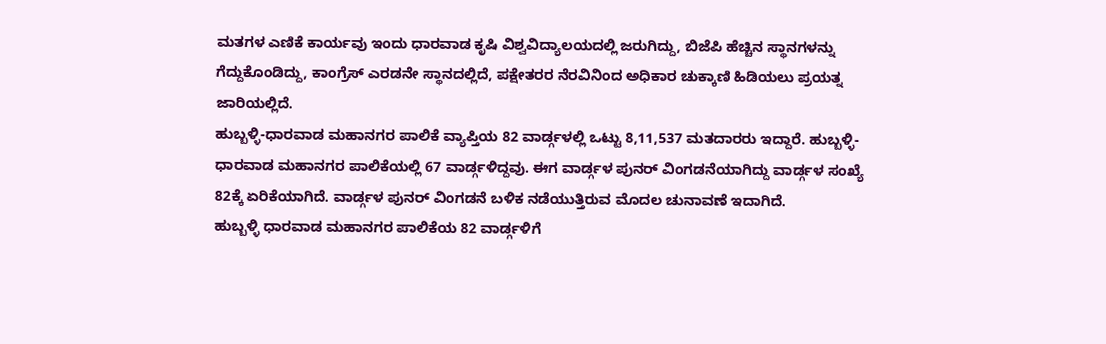ಮತಗಳ ಎಣಿಕೆ ಕಾರ್ಯವು ಇಂದು ಧಾರವಾಡ ಕೃಷಿ ವಿಶ್ವವಿದ್ಯಾಲಯದಲ್ಲಿ ಜರುಗಿದ್ದು, ಬಿಜೆಪಿ ಹೆಚ್ಚಿನ ಸ್ಥಾನಗಳನ್ನು ಗೆದ್ದುಕೊಂಡಿದ್ದು, ಕಾಂಗ್ರೆಸ್ ಎರಡನೇ ಸ್ಥಾನದಲ್ಲಿದೆ, ಪಕ್ಷೇತರರ ನೆರವಿನಿಂದ ಅಧಿಕಾರ ಚುಕ್ಕಾಣಿ ಹಿಡಿಯಲು ಪ್ರಯತ್ನ ಜಾರಿಯಲ್ಲಿದೆ.
ಹುಬ್ಬಳ್ಳಿ-ಧಾರವಾಡ ಮಹಾನಗರ ಪಾಲಿಕೆ ವ್ಯಾಪ್ತಿಯ 82 ವಾರ್ಡ್ಗಳಲ್ಲಿ ಒಟ್ಟು 8,11,537 ಮತದಾರರು ಇದ್ದಾರೆ. ಹುಬ್ಬಳ್ಳಿ-ಧಾರವಾಡ ಮಹಾನಗರ ಪಾಲಿಕೆಯಲ್ಲಿ 67 ವಾರ್ಡ್ಗಳಿದ್ದವು. ಈಗ ವಾರ್ಡ್ಗಳ ಪುನರ್ ವಿಂಗಡನೆಯಾಗಿದ್ದು ವಾರ್ಡ್ಗಳ ಸಂಖ್ಯೆ 82ಕ್ಕೆ ಏರಿಕೆಯಾಗಿದೆ. ವಾರ್ಡ್ಗಳ ಪುನರ್ ವಿಂಗಡನೆ ಬಳಿಕ ನಡೆಯುತ್ತಿರುವ ಮೊದಲ ಚುನಾವಣೆ ಇದಾಗಿದೆ.
ಹುಬ್ಬಳ್ಳಿ ಧಾರವಾಡ ಮಹಾನಗರ ಪಾಲಿಕೆಯ 82 ವಾರ್ಡ್ಗಳಿಗೆ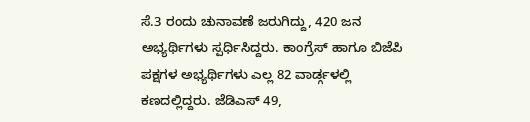ಸೆ.3 ರಂದು ಚುನಾವಣೆ ಜರುಗಿದ್ದು, 420 ಜನ ಅಭ್ಯರ್ಥಿಗಳು ಸ್ಪರ್ಧಿಸಿದ್ದರು. ಕಾಂಗ್ರೆಸ್ ಹಾಗೂ ಬಿಜೆಪಿ ಪಕ್ಷಗಳ ಅಭ್ಯರ್ಥಿಗಳು ಎಲ್ಲ 82 ವಾರ್ಡ್ಗಳಲ್ಲಿ ಕಣದಲ್ಲಿದ್ದರು. ಜೆಡಿಎಸ್ 49,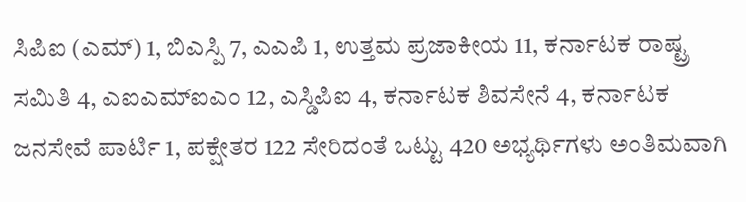ಸಿಪಿಐ (ಎಮ್) 1, ಬಿಎಸ್ಪಿ 7, ಎಎಪಿ 1, ಉತ್ತಮ ಪ್ರಜಾಕೀಯ 11, ಕರ್ನಾಟಕ ರಾಷ್ಟ್ರ ಸಮಿತಿ 4, ಎಐಎಮ್ಐಎಂ 12, ಎಸ್ಡಿಪಿಐ 4, ಕರ್ನಾಟಕ ಶಿವಸೇನೆ 4, ಕರ್ನಾಟಕ ಜನಸೇವೆ ಪಾರ್ಟಿ 1, ಪಕ್ಷೇತರ 122 ಸೇರಿದಂತೆ ಒಟ್ಟು 420 ಅಭ್ಯರ್ಥಿಗಳು ಅಂತಿಮವಾಗಿ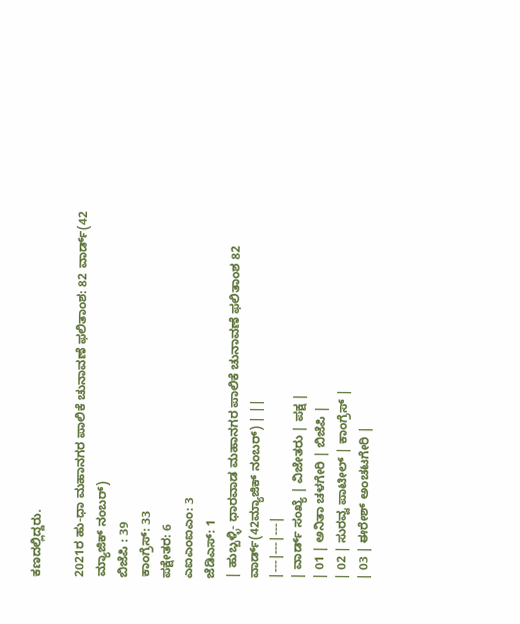ಕಣದಲ್ಲಿದ್ದರು.

2021ರ ಹು-ಧಾ ಮಹಾನಗರ ಪಾಲಿಕೆ ಚುನಾವಣೆ ಫಲಿತಾಂಶ: 82 ವಾರ್ಡ್(42 ಮ್ಯಾಜಿಕ್ ನಂಬರ್)
ಬಿಜೆಪಿ : 39
ಕಾಂಗ್ರೆಸ್: 33
ಪಕ್ಷೇತರ: 6
ಎಐಎಂಐಎಂ: 3
ಜೆಡಿಎಸ್: 1
| ಹುಬ್ಬಳ್ಳಿ- ಧಾರವಾಡ ಮಹಾನಗರ ಪಾಲಿಕೆ ಚುನಾವಣೆ ಫಲಿತಾಂಶ 82 ವಾರ್ಡ್(42ಮ್ಯಾಜಿಕ್ ನಂಬರ್) | ||
|---|---|---|
| ವಾರ್ಡ್ ಸಂಖ್ಯೆ | ವಿಜೇತರು | ಪಕ್ಷ |
| 01 | ಅನಿತಾ ಚಳಗೇರಿ | ಬಿಜೆಪಿ |
| 02 | ಸುರವ್ವ ಪಾಟೀಲ್ | ಕಾಂಗ್ರೆಸ್ |
| 03 | ಈರೇಶ್ ಅಂಚಟಗೇರಿ |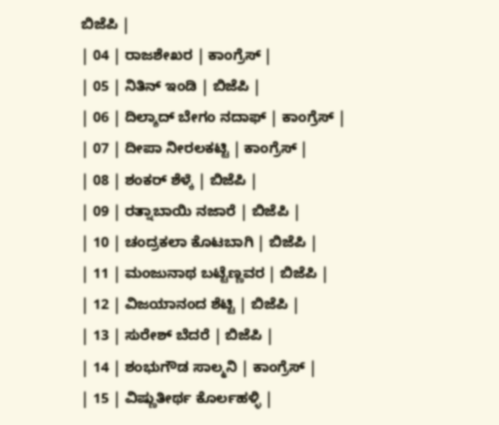ಬಿಜೆಪಿ |
| 04 | ರಾಜಶೇಖರ | ಕಾಂಗ್ರೆಸ್ |
| 05 | ನಿತಿನ್ ಇಂಡಿ | ಬಿಜೆಪಿ |
| 06 | ದಿಲ್ಶಾದ್ ಬೇಗಂ ನದಾಫ್ | ಕಾಂಗ್ರೆಸ್ |
| 07 | ದೀಪಾ ನೀರಲಕಟ್ಟಿ | ಕಾಂಗ್ರೆಸ್ |
| 08 | ಶಂಕರ್ ಶೆಳ್ಕೆ | ಬಿಜೆಪಿ |
| 09 | ರತ್ನಾಬಾಯಿ ನಜಾರೆ | ಬಿಜೆಪಿ |
| 10 | ಚಂದ್ರಕಲಾ ಕೊಟಬಾಗಿ | ಬಿಜೆಪಿ |
| 11 | ಮಂಜುನಾಥ ಬಟ್ಟೆಣ್ಣವರ | ಬಿಜೆಪಿ |
| 12 | ವಿಜಯಾನಂದ ಶೆಟ್ಟಿ | ಬಿಜೆಪಿ |
| 13 | ಸುರೇಶ್ ಬೆದರೆ | ಬಿಜೆಪಿ |
| 14 | ಶಂಭುಗೌಡ ಸಾಲ್ಮನಿ | ಕಾಂಗ್ರೆಸ್ |
| 15 | ವಿಷ್ಣುತೀರ್ಥ ಕೊರ್ಲಹಳ್ಳಿ |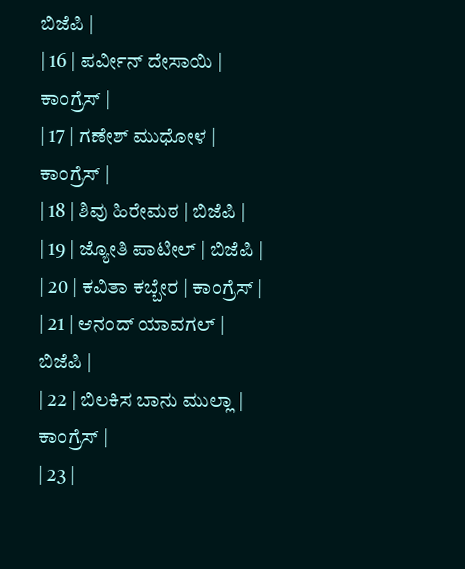ಬಿಜೆಪಿ |
| 16 | ಪರ್ವೀನ್ ದೇಸಾಯಿ | ಕಾಂಗ್ರೆಸ್ |
| 17 | ಗಣೇಶ್ ಮುಧೋಳ | ಕಾಂಗ್ರೆಸ್ |
| 18 | ಶಿವು ಹಿರೇಮಠ | ಬಿಜೆಪಿ |
| 19 | ಜ್ಯೋತಿ ಪಾಟೀಲ್ | ಬಿಜೆಪಿ |
| 20 | ಕವಿತಾ ಕಬ್ಬೇರ | ಕಾಂಗ್ರೆಸ್ |
| 21 | ಆನಂದ್ ಯಾವಗಲ್ | ಬಿಜೆಪಿ |
| 22 | ಬಿಲಕಿಸ ಬಾನು ಮುಲ್ಲಾ | ಕಾಂಗ್ರೆಸ್ |
| 23 |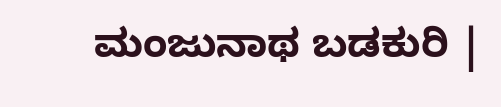ಮಂಜುನಾಥ ಬಡಕುರಿ |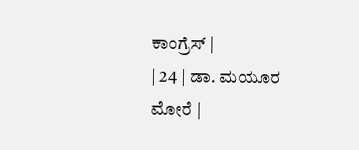ಕಾಂಗ್ರೆಸ್ |
| 24 | ಡಾ. ಮಯೂರ ಮೋರೆ |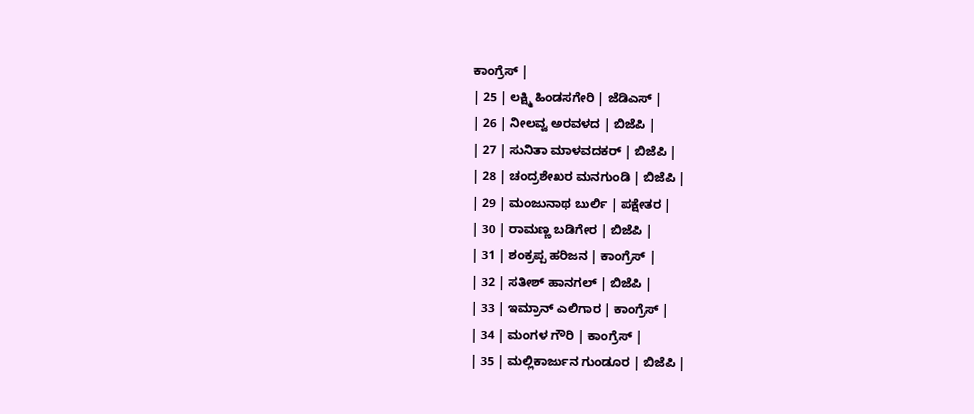ಕಾಂಗ್ರೆಸ್ |
| 25 | ಲಕ್ಷ್ಮಿ ಹಿಂಡಸಗೇರಿ | ಜೆಡಿಎಸ್ |
| 26 | ನೀಲವ್ವ ಅರವಳದ | ಬಿಜೆಪಿ |
| 27 | ಸುನಿತಾ ಮಾಳವದಕರ್ | ಬಿಜೆಪಿ |
| 28 | ಚಂದ್ರಶೇಖರ ಮನಗುಂಡಿ | ಬಿಜೆಪಿ |
| 29 | ಮಂಜುನಾಥ ಬುರ್ಲಿ | ಪಕ್ಷೇತರ |
| 30 | ರಾಮಣ್ಣ ಬಡಿಗೇರ | ಬಿಜೆಪಿ |
| 31 | ಶಂಕ್ರಪ್ಪ ಹರಿಜನ | ಕಾಂಗ್ರೆಸ್ |
| 32 | ಸತೀಶ್ ಹಾನಗಲ್ | ಬಿಜೆಪಿ |
| 33 | ಇಮ್ರಾನ್ ಎಲಿಗಾರ | ಕಾಂಗ್ರೆಸ್ |
| 34 | ಮಂಗಳ ಗೌರಿ | ಕಾಂಗ್ರೆಸ್ |
| 35 | ಮಲ್ಲಿಕಾರ್ಜುನ ಗುಂಡೂರ | ಬಿಜೆಪಿ |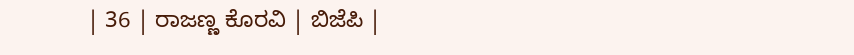| 36 | ರಾಜಣ್ಣ ಕೊರವಿ | ಬಿಜೆಪಿ |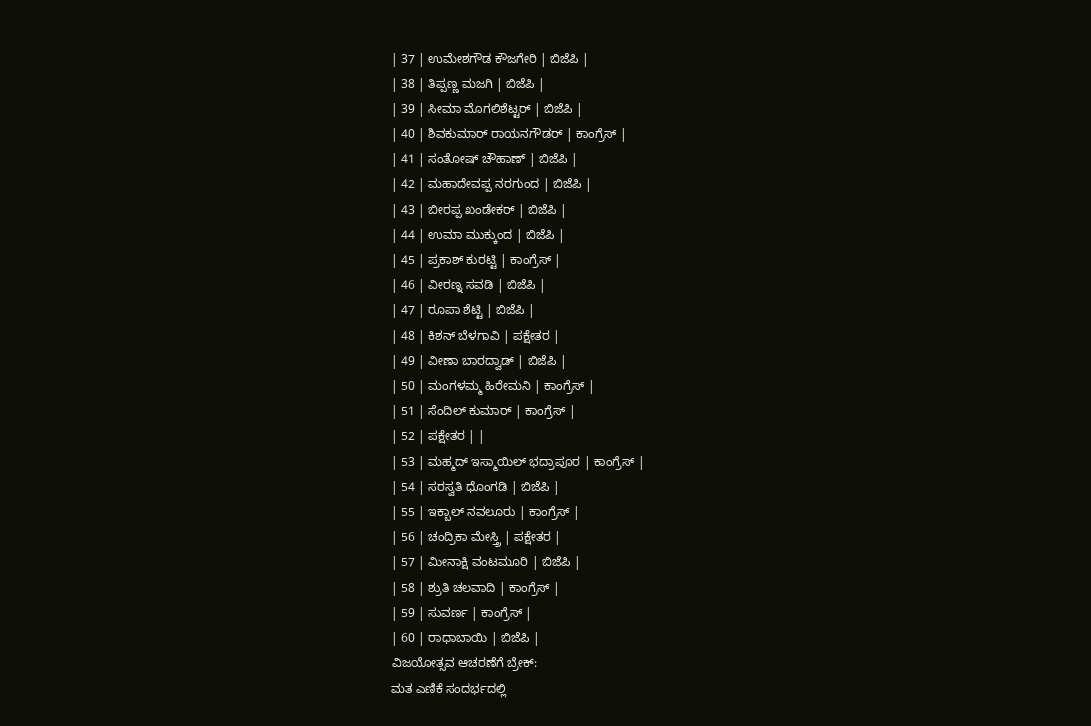| 37 | ಉಮೇಶಗೌಡ ಕೌಜಗೇರಿ | ಬಿಜೆಪಿ |
| 38 | ತಿಪ್ಪಣ್ಣ ಮಜಗಿ | ಬಿಜೆಪಿ |
| 39 | ಸೀಮಾ ಮೊಗಲಿಶೆಟ್ಟರ್ | ಬಿಜೆಪಿ |
| 40 | ಶಿವಕುಮಾರ್ ರಾಯನಗೌಡರ್ | ಕಾಂಗ್ರೆಸ್ |
| 41 | ಸಂತೋಷ್ ಚೌಹಾಣ್ | ಬಿಜೆಪಿ |
| 42 | ಮಹಾದೇವಪ್ಪ ನರಗುಂದ | ಬಿಜೆಪಿ |
| 43 | ಬೀರಪ್ಪ ಖಂಡೇಕರ್ | ಬಿಜೆಪಿ |
| 44 | ಉಮಾ ಮುಕ್ಕುಂದ | ಬಿಜೆಪಿ |
| 45 | ಪ್ರಕಾಶ್ ಕುರಟ್ಟಿ | ಕಾಂಗ್ರೆಸ್ |
| 46 | ವೀರಣ್ನ ಸವಡಿ | ಬಿಜೆಪಿ |
| 47 | ರೂಪಾ ಶೆಟ್ಟಿ | ಬಿಜೆಪಿ |
| 48 | ಕಿಶನ್ ಬೆಳಗಾವಿ | ಪಕ್ಷೇತರ |
| 49 | ವೀಣಾ ಬಾರದ್ವಾಡ್ | ಬಿಜೆಪಿ |
| 50 | ಮಂಗಳಮ್ಮ ಹಿರೇಮನಿ | ಕಾಂಗ್ರೆಸ್ |
| 51 | ಸೆಂದಿಲ್ ಕುಮಾರ್ | ಕಾಂಗ್ರೆಸ್ |
| 52 | ಪಕ್ಷೇತರ | |
| 53 | ಮಹ್ಮದ್ ಇಸ್ಮಾಯಿಲ್ ಭದ್ರಾಪೂರ | ಕಾಂಗ್ರೆಸ್ |
| 54 | ಸರಸ್ವತಿ ಧೊಂಗಡಿ | ಬಿಜೆಪಿ |
| 55 | ಇಕ್ಬಾಲ್ ನವಲೂರು | ಕಾಂಗ್ರೆಸ್ |
| 56 | ಚಂದ್ರಿಕಾ ಮೇಸ್ತ್ರಿ | ಪಕ್ಷೇತರ |
| 57 | ಮೀನಾಕ್ಷಿ ವಂಟಮೂರಿ | ಬಿಜೆಪಿ |
| 58 | ಶ್ರುತಿ ಚಲವಾದಿ | ಕಾಂಗ್ರೆಸ್ |
| 59 | ಸುವರ್ಣ | ಕಾಂಗ್ರೆಸ್ |
| 60 | ರಾಧಾಬಾಯಿ | ಬಿಜೆಪಿ |
ವಿಜಯೋತ್ಸವ ಆಚರಣೆಗೆ ಬ್ರೇಕ್:
ಮತ ಎಣಿಕೆ ಸಂದರ್ಭದಲ್ಲಿ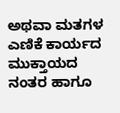ಅಥವಾ ಮತಗಳ ಎಣಿಕೆ ಕಾರ್ಯದ ಮುಕ್ತಾಯದ ನಂತರ ಹಾಗೂ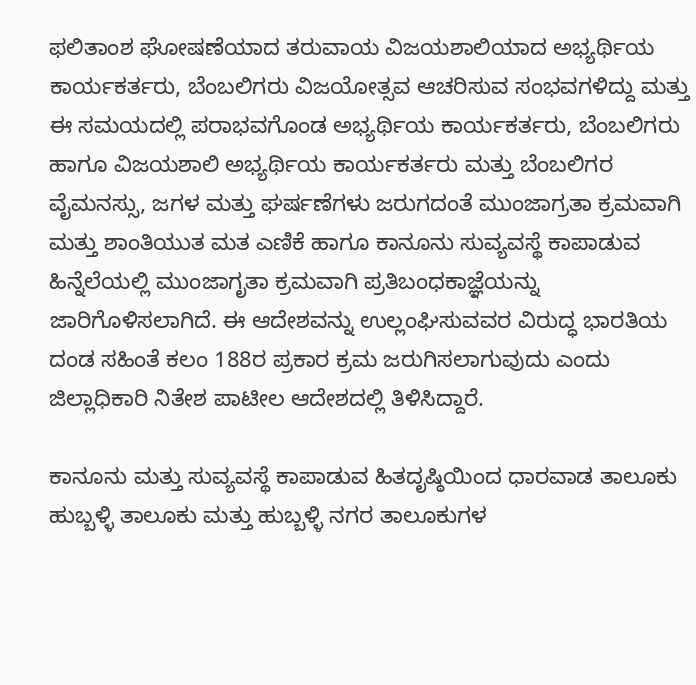ಫಲಿತಾಂಶ ಘೋಷಣೆಯಾದ ತರುವಾಯ ವಿಜಯಶಾಲಿಯಾದ ಅಭ್ಯರ್ಥಿಯ ಕಾರ್ಯಕರ್ತರು, ಬೆಂಬಲಿಗರು ವಿಜಯೋತ್ಸವ ಆಚರಿಸುವ ಸಂಭವಗಳಿದ್ದು ಮತ್ತು ಈ ಸಮಯದಲ್ಲಿ ಪರಾಭವಗೊಂಡ ಅಭ್ಯರ್ಥಿಯ ಕಾರ್ಯಕರ್ತರು, ಬೆಂಬಲಿಗರು ಹಾಗೂ ವಿಜಯಶಾಲಿ ಅಭ್ಯರ್ಥಿಯ ಕಾರ್ಯಕರ್ತರು ಮತ್ತು ಬೆಂಬಲಿಗರ ವೈಮನಸ್ಸು, ಜಗಳ ಮತ್ತು ಘರ್ಷಣೆಗಳು ಜರುಗದಂತೆ ಮುಂಜಾಗ್ರತಾ ಕ್ರಮವಾಗಿ ಮತ್ತು ಶಾಂತಿಯುತ ಮತ ಎಣಿಕೆ ಹಾಗೂ ಕಾನೂನು ಸುವ್ಯವಸ್ಥೆ ಕಾಪಾಡುವ ಹಿನ್ನೆಲೆಯಲ್ಲಿ ಮುಂಜಾಗೃತಾ ಕ್ರಮವಾಗಿ ಪ್ರತಿಬಂಧಕಾಜ್ಞೆಯನ್ನು ಜಾರಿಗೊಳಿಸಲಾಗಿದೆ. ಈ ಆದೇಶವನ್ನು ಉಲ್ಲಂಘಿಸುವವರ ವಿರುದ್ಧ ಭಾರತಿಯ ದಂಡ ಸಹಿಂತೆ ಕಲಂ 188ರ ಪ್ರಕಾರ ಕ್ರಮ ಜರುಗಿಸಲಾಗುವುದು ಎಂದು ಜಿಲ್ಲಾಧಿಕಾರಿ ನಿತೇಶ ಪಾಟೀಲ ಆದೇಶದಲ್ಲಿ ತಿಳಿಸಿದ್ದಾರೆ.

ಕಾನೂನು ಮತ್ತು ಸುವ್ಯವಸ್ಥೆ ಕಾಪಾಡುವ ಹಿತದೃಷ್ಠಿಯಿಂದ ಧಾರವಾಡ ತಾಲೂಕು ಹುಬ್ಬಳ್ಳಿ ತಾಲೂಕು ಮತ್ತು ಹುಬ್ಬಳ್ಳಿ ನಗರ ತಾಲೂಕುಗಳ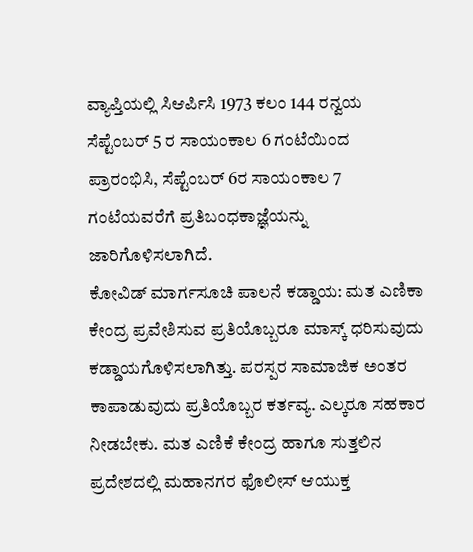ವ್ಯಾಪ್ತಿಯಲ್ಲಿ ಸಿಆರ್ಪಿಸಿ 1973 ಕಲಂ 144 ರನ್ವಯ ಸೆಪ್ಟೆಂಬರ್ 5 ರ ಸಾಯಂಕಾಲ 6 ಗಂಟೆಯಿಂದ ಪ್ರಾರಂಭಿಸಿ, ಸೆಪ್ಟೆಂಬರ್ 6ರ ಸಾಯಂಕಾಲ 7 ಗಂಟೆಯವರೆಗೆ ಪ್ರತಿಬಂಧಕಾಜ್ಞೆಯನ್ನು ಜಾರಿಗೊಳಿಸಲಾಗಿದೆ.
ಕೋವಿಡ್ ಮಾರ್ಗಸೂಚಿ ಪಾಲನೆ ಕಡ್ಡಾಯ: ಮತ ಎಣಿಕಾ ಕೇಂದ್ರ ಪ್ರವೇಶಿಸುವ ಪ್ರತಿಯೊಬ್ಬರೂ ಮಾಸ್ಕ್ ಧರಿಸುವುದು ಕಡ್ಡಾಯಗೊಳಿಸಲಾಗಿತ್ತು. ಪರಸ್ಪರ ಸಾಮಾಜಿಕ ಅಂತರ ಕಾಪಾಡುವುದು ಪ್ರತಿಯೊಬ್ಬರ ಕರ್ತವ್ಯ. ಎಲ್ಕರೂ ಸಹಕಾರ ನೀಡಬೇಕು. ಮತ ಎಣಿಕೆ ಕೇಂದ್ರ ಹಾಗೂ ಸುತ್ತಲಿನ ಪ್ರದೇಶದಲ್ಲಿ ಮಹಾನಗರ ಫೊಲೀಸ್ ಆಯುಕ್ತ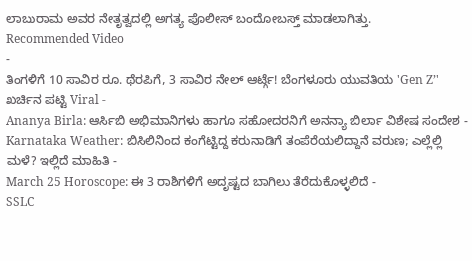ಲಾಬುರಾಮ ಅವರ ನೇತೃತ್ವದಲ್ಲಿ ಅಗತ್ಯ ಪೊಲೀಸ್ ಬಂದೋಬಸ್ತ್ ಮಾಡಲಾಗಿತ್ತು.
Recommended Video
-
ತಿಂಗಳಿಗೆ 10 ಸಾವಿರ ರೂ. ಥೆರಪಿಗೆ, 3 ಸಾವಿರ ನೇಲ್ ಆರ್ಟ್ಗೆ! ಬೆಂಗಳೂರು ಯುವತಿಯ 'Gen Z’' ಖರ್ಚಿನ ಪಟ್ಟಿ Viral -
Ananya Birla: ಆರ್ಸಿಬಿ ಅಭಿಮಾನಿಗಳು ಹಾಗೂ ಸಹೋದರನಿಗೆ ಅನನ್ಯಾ ಬಿರ್ಲಾ ವಿಶೇಷ ಸಂದೇಶ -
Karnataka Weather: ಬಿಸಿಲಿನಿಂದ ಕಂಗೆಟ್ಟಿದ್ದ ಕರುನಾಡಿಗೆ ತಂಪೆರೆಯಲಿದ್ದಾನೆ ವರುಣ; ಎಲ್ಲೆಲ್ಲಿ ಮಳೆ? ಇಲ್ಲಿದೆ ಮಾಹಿತಿ -
March 25 Horoscope: ಈ 3 ರಾಶಿಗಳಿಗೆ ಅದೃಷ್ಟದ ಬಾಗಿಲು ತೆರೆದುಕೊಳ್ಳಲಿದೆ -
SSLC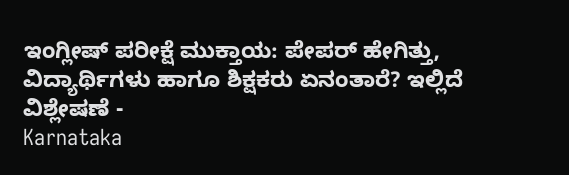ಇಂಗ್ಲೀಷ್ ಪರೀಕ್ಷೆ ಮುಕ್ತಾಯ: ಪೇಪರ್ ಹೇಗಿತ್ತು, ವಿದ್ಯಾರ್ಥಿಗಳು ಹಾಗೂ ಶಿಕ್ಷಕರು ಏನಂತಾರೆ? ಇಲ್ಲಿದೆ ವಿಶ್ಲೇಷಣೆ -
Karnataka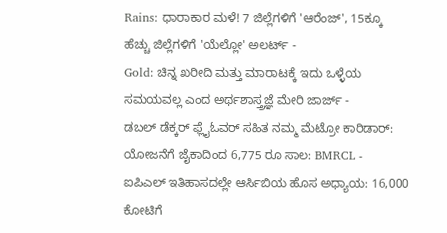Rains: ಧಾರಾಕಾರ ಮಳೆ! 7 ಜಿಲ್ಲೆಗಳಿಗೆ 'ಆರೆಂಜ್', 15ಕ್ಕೂ ಹೆಚ್ಚು ಜಿಲ್ಲೆಗಳಿಗೆ 'ಯೆಲ್ಲೋ' ಅಲರ್ಟ್ -
Gold: ಚಿನ್ನ ಖರೀದಿ ಮತ್ತು ಮಾರಾಟಕ್ಕೆ ಇದು ಒಳ್ಳೆಯ ಸಮಯವಲ್ಲ ಎಂದ ಅರ್ಥಶಾಸ್ತ್ರಜ್ಞೆ ಮೇರಿ ಜಾರ್ಜ್ -
ಡಬಲ್ ಡೆಕ್ಕರ್ ಫ್ಲೈಓವರ್ ಸಹಿತ ನಮ್ಮ ಮೆಟ್ರೋ ಕಾರಿಡಾರ್: ಯೋಜನೆಗೆ ಜೈಕಾದಿಂದ 6,775 ರೂ ಸಾಲ: BMRCL -
ಐಪಿಎಲ್ ಇತಿಹಾಸದಲ್ಲೇ ಆರ್ಸಿಬಿಯ ಹೊಸ ಅಧ್ಯಾಯ: 16,000 ಕೋಟಿಗೆ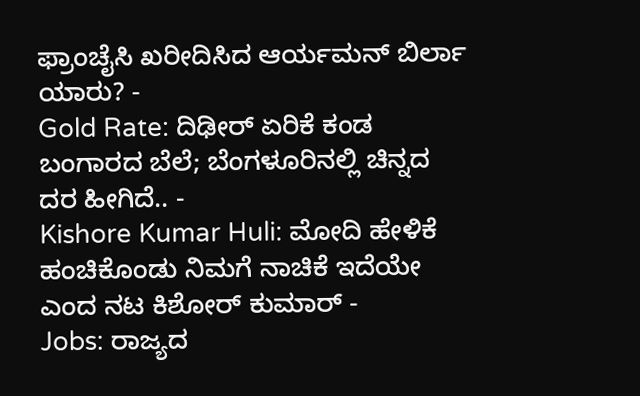ಫ್ರಾಂಚೈಸಿ ಖರೀದಿಸಿದ ಆರ್ಯಮನ್ ಬಿರ್ಲಾ ಯಾರು? -
Gold Rate: ದಿಢೀರ್ ಏರಿಕೆ ಕಂಡ ಬಂಗಾರದ ಬೆಲೆ; ಬೆಂಗಳೂರಿನಲ್ಲಿ ಚಿನ್ನದ ದರ ಹೀಗಿದೆ.. -
Kishore Kumar Huli: ಮೋದಿ ಹೇಳಿಕೆ ಹಂಚಿಕೊಂಡು ನಿಮಗೆ ನಾಚಿಕೆ ಇದೆಯೇ ಎಂದ ನಟ ಕಿಶೋರ್ ಕುಮಾರ್ -
Jobs: ರಾಜ್ಯದ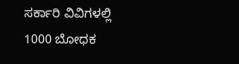ಸರ್ಕಾರಿ ವಿವಿಗಳಲ್ಲಿ 1000 ಬೋಧಕ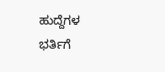ಹುದ್ದೆಗಳ ಭರ್ತಿಗೆ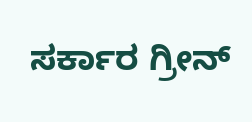ಸರ್ಕಾರ ಗ್ರೀನ್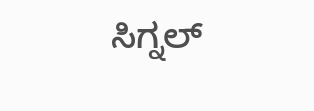ಸಿಗ್ನಲ್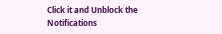Click it and Unblock the Notifications